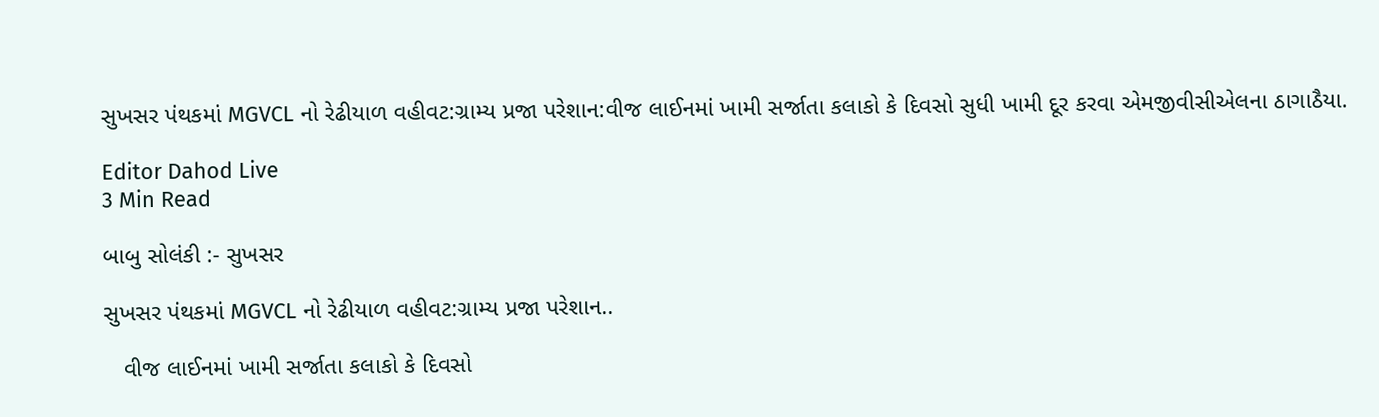સુખસર પંથકમાં MGVCL નો રેઢીયાળ વહીવટ:ગ્રામ્ય પ્રજા પરેશાન:વીજ લાઈનમાં ખામી સર્જાતા કલાકો કે દિવસો સુધી ખામી દૂર કરવા એમજીવીસીએલના ઠાગાઠૈયા.

Editor Dahod Live
3 Min Read

બાબુ સોલંકી :- સુખસર

સુખસર પંથકમાં MGVCL નો રેઢીયાળ વહીવટ:ગ્રામ્ય પ્રજા પરેશાન..

   વીજ લાઈનમાં ખામી સર્જાતા કલાકો કે દિવસો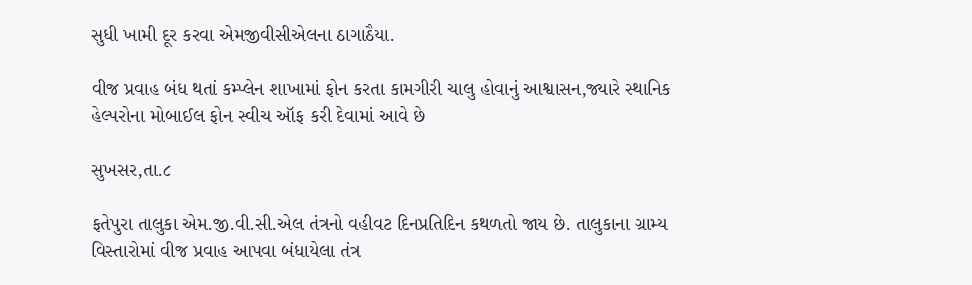સુધી ખામી દૂર કરવા એમજીવીસીએલના ઠાગાઠૈયા.

વીજ પ્રવાહ બંધ થતાં કમ્પ્લેન શાખામાં ફોન કરતા કામગીરી ચાલુ હોવાનું આશ્વાસન,જ્યારે સ્થાનિક હેલ્પરોના મોબાઈલ ફોન સ્વીચ ઑફ કરી દેવામાં આવે છે

સુખસર,તા.૮

ફતેપુરા તાલુકા એમ.જી.વી.સી.એલ તંત્રનો વહીવટ દિનપ્રતિદિન કથળતો જાય છે. તાલુકાના ગ્રામ્ય વિસ્તારોમાં વીજ પ્રવાહ આપવા બંધાયેલા તંત્ર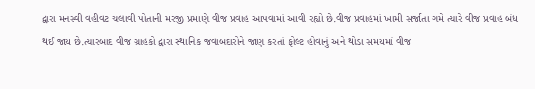દ્વારા મનસ્વી વહીવટ ચલાવી પોતાની મરજી પ્રમાણે વીજ પ્રવાહ આપવામાં આવી રહ્યો છે.વીજ પ્રવાહમાં ખામી સર્જાતા ગમે ત્યારે વીજ પ્રવાહ બંધ થઈ જાય છે.ત્યારબાદ વીજ ગ્રાહકો દ્વારા સ્થાનિક જવાબદારોને જાણ કરતાં ફોલ્ટ હોવાનું અને થોડા સમયમાં વીજ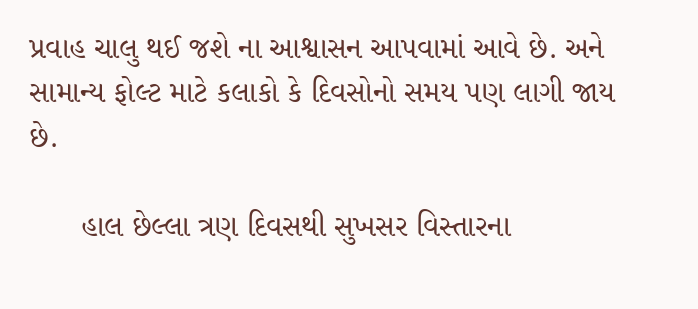પ્રવાહ ચાલુ થઈ જશે ના આશ્વાસન આપવામાં આવે છે. અને સામાન્ય ફોલ્ટ માટે કલાકો કે દિવસોનો સમય પણ લાગી જાય છે.

      હાલ છેલ્લા ત્રણ દિવસથી સુખસર વિસ્તારના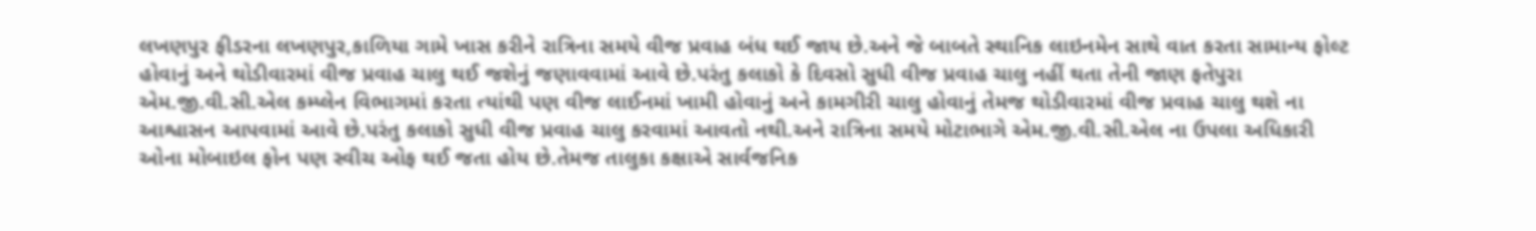લખણપુર ફીડરના લખણપુર,કાળિયા ગામે ખાસ કરીને રાત્રિના સમયે વીજ પ્રવાહ બંધ થઈ જાય છે.અને જે બાબતે સ્થાનિક લાઇનમેન સાથે વાત કરતા સામાન્ય ફોલ્ટ હોવાનું અને થોડીવારમાં વીજ પ્રવાહ ચાલુ થઈ જશેનું જણાવવામાં આવે છે.પરંતુ કલાકો કે દિવસો સુધી વીજ પ્રવાહ ચાલુ નહીં થતા તેની જાણ ફતેપુરા એમ.જી.વી.સી.એલ કમ્પ્લેન વિભાગમાં કરતા ત્યાંથી પણ વીજ લાઈનમાં ખામી હોવાનું અને કામગીરી ચાલુ હોવાનું તેમજ થોડીવારમાં વીજ પ્રવાહ ચાલુ થશે ના આશ્વાસન આપવામાં આવે છે.પરંતુ કલાકો સુધી વીજ પ્રવાહ ચાલુ કરવામાં આવતો નથી.અને રાત્રિના સમયે મોટાભાગે એમ.જી.વી.સી.એલ ના ઉપલા અધિકારી ઓના મોબાઇલ ફોન પણ સ્વીચ ઓફ થઈ જતા હોય છે.તેમજ તાલુકા કક્ષાએ સાર્વજનિક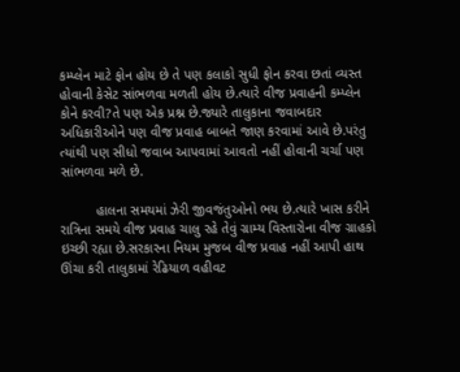કમ્પ્લેન માટે ફોન હોય છે તે પણ કલાકો સુધી ફોન કરવા છતાં વ્યસ્ત હોવાની કેસેટ સાંભળવા મળતી હોય છે.ત્યારે વીજ પ્રવાહની કમ્પ્લેન કોને કરવી?તે પણ એક પ્રશ્ન છે.જ્યારે તાલુકાના જવાબદાર અધિકારીઓને પણ વીજ પ્રવાહ બાબતે જાણ કરવામાં આવે છે.પરંતુ ત્યાંથી પણ સીધો જવાબ આપવામાં આવતો નહીં હોવાની ચર્ચા પણ સાંભળવા મળે છે.

         હાલના સમયમાં ઝેરી જીવજંતુઓનો ભય છે.ત્યારે ખાસ કરીને રાત્રિના સમયે વીજ પ્રવાહ ચાલુ રહે તેવું ગ્રામ્ય વિસ્તારોના વીજ ગ્રાહકો ઇચ્છી રહ્યા છે.સરકારના નિયમ મુજબ વીજ પ્રવાહ નહીં આપી હાથ ઊંચા કરી તાલુકામાં રેઢિયાળ વહીવટ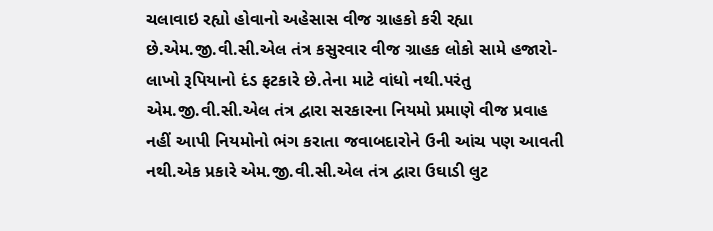ચલાવાઇ રહ્યો હોવાનો અહેસાસ વીજ ગ્રાહકો કરી રહ્યા છે.એમ.જી.વી.સી.એલ તંત્ર કસુરવાર વીજ ગ્રાહક લોકો સામે હજારો-લાખો રૂપિયાનો દંડ ફટકારે છે.તેના માટે વાંધો નથી.પરંતુ એમ.જી.વી.સી.એલ તંત્ર દ્વારા સરકારના નિયમો પ્રમાણે વીજ પ્રવાહ નહીં આપી નિયમોનો ભંગ કરાતા જવાબદારોને ઉની આંચ પણ આવતી નથી.એક પ્રકારે એમ.જી.વી.સી.એલ તંત્ર દ્વારા ઉઘાડી લુટ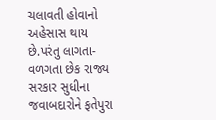ચલાવતી હોવાનો અહેસાસ થાય છે.પરંતુ લાગતા-વળગતા છેક રાજ્ય સરકાર સુધીના જવાબદારોને ફતેપુરા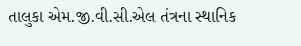તાલુકા એમ.જી.વી.સી.એલ તંત્રના સ્થાનિક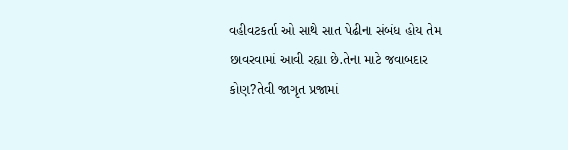વહીવટકર્તા ઓ સાથે સાત પેઢીના સંબંધ હોય તેમ છાવરવામાં આવી રહ્યા છે.તેના માટે જવાબદાર કોણ?તેવી જાગૃત પ્રજામાં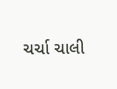ચર્ચા ચાલી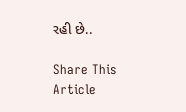રહી છે..

Share This Article